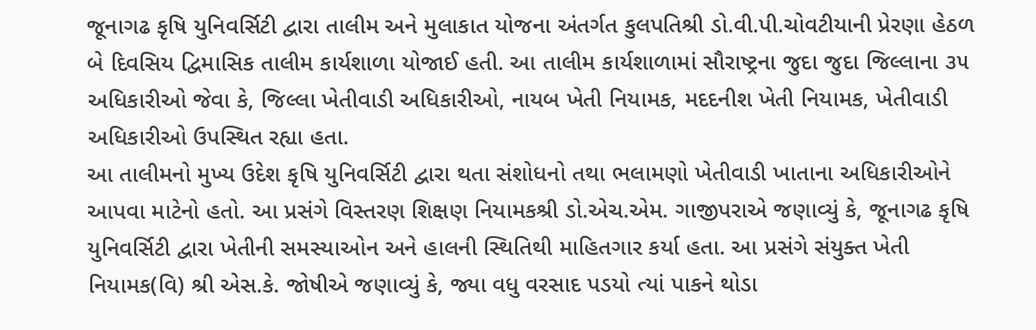જૂનાગઢ કૃષિ યુનિવર્સિટી દ્વારા તાલીમ અને મુલાકાત યોજના અંતર્ગત કુલપતિશ્રી ડો.વી.પી.ચોવટીયાની પ્રેરણા હેઠળ
બે દિવસિય દ્વિમાસિક તાલીમ કાર્યશાળા યોજાઈ હતી. આ તાલીમ કાર્યશાળામાં સૌરાષ્ટ્રના જુદા જુદા જિલ્લાના ૩૫ અધિકારીઓ જેવા કે, જિલ્લા ખેતીવાડી અધિકારીઓ, નાયબ ખેતી નિયામક, મદદનીશ ખેતી નિયામક, ખેતીવાડી અધિકારીઓ ઉપસ્થિત રહ્યા હતા.
આ તાલીમનો મુખ્ય ઉદેશ કૃષિ યુનિવર્સિટી દ્વારા થતા સંશોધનો તથા ભલામણો ખેતીવાડી ખાતાના અધિકારીઓને આપવા માટેનો હતો. આ પ્રસંગે વિસ્તરણ શિક્ષણ નિયામકશ્રી ડો.એચ.એમ. ગાજીપરાએ જણાવ્યું કે, જૂનાગઢ કૃષિ યુનિવર્સિટી દ્વારા ખેતીની સમસ્યાઓન અને હાલની સ્થિતિથી માહિતગાર કર્યા હતા. આ પ્રસંગે સંયુક્ત ખેતી નિયામક(વિ) શ્રી એસ.કે. જોષીએ જણાવ્યું કે, જ્યા વધુ વરસાદ પડયો ત્યાં પાકને થોડા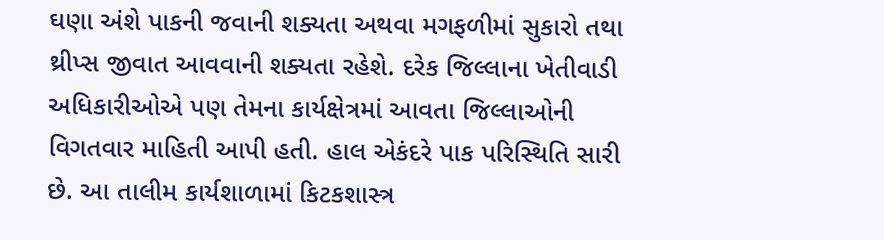ઘણા અંશે પાકની જવાની શક્યતા અથવા મગફળીમાં સુકારો તથા થ્રીપ્સ જીવાત આવવાની શક્યતા રહેશે. દરેક જિલ્લાના ખેતીવાડી અધિકારીઓએ પણ તેમના કાર્યક્ષેત્રમાં આવતા જિલ્લાઓની વિગતવાર માહિતી આપી હતી. હાલ એકંદરે પાક પરિસ્થિતિ સારી છે. આ તાલીમ કાર્યશાળામાં કિટકશાસ્ત્ર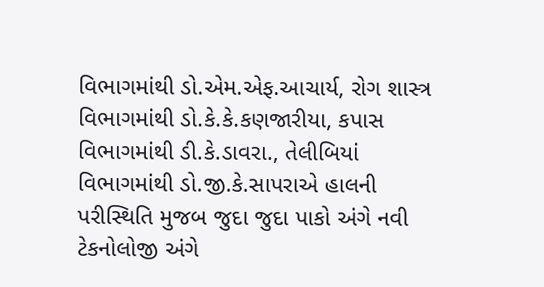વિભાગમાંથી ડો.એમ.એફ.આચાર્ય, રોગ શાસ્ત્ર વિભાગમાંથી ડો.કે.કે.કણજારીયા, કપાસ વિભાગમાંથી ડી.કે.ડાવરા., તેલીબિયાં વિભાગમાંથી ડો.જી.કે.સાપરાએ હાલની પરીસ્થિતિ મુજબ જુદા જુદા પાકો અંગે નવી ટેકનોલોજી અંગે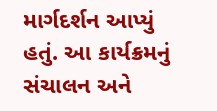માર્ગદર્શન આપ્યું હતું. આ કાર્યક્રમનું સંચાલન અને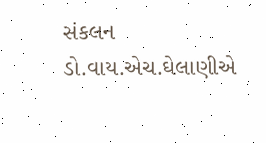સંકલન ડો.વાય.એચ.ઘેલાણીએ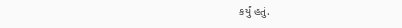કર્યું હતું.